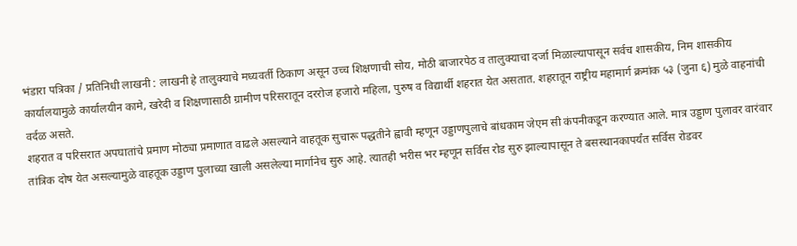भंडारा पत्रिका / प्रतिनिधी लाखनी : लाखनी हे तालुक्याचे मध्यवर्ती ठिकाण असून उच्च शिक्षणाची सोय, मोठी बाजारपेठ व तालुक्याचा दर्जा मिळाल्यापासून सर्वच शासकीय, निम शासकीय कार्यालयामुळे कार्यालयीन कामे, खरेदी व शिक्षणासाठी ग्रामीण परिसरातून दररोज हजारो महिला, पुरुष व विद्यार्थी शहरात येत असतात. शहरातून राष्ट्रीय महामार्ग क्रमांक ५३ (जुना ६) मुळे वाहनांची वर्दळ असते.
शहरात व परिसरात अपघातांचे प्रमाण मोठ्या प्रमाणात वाढले असल्याने वाहतूक सुचारू पद्धतीने ह्वावी म्हणून उड्डाणपुलाचे बांधकाम जेएम सी कंपनीकडून करण्यात आले. मात्र उड्डाण पुलावर वारंवार तांत्रिक दोष येत असल्यामुळे वाहतूक उड्डाण पुलाच्या खाली असलेल्या मार्गानेच सुरु आहे. त्यातही भरीस भर म्हणून सर्विस रोड सुरु झाल्यापासून ते बसस्थानकापर्यंत सर्विस रोडवर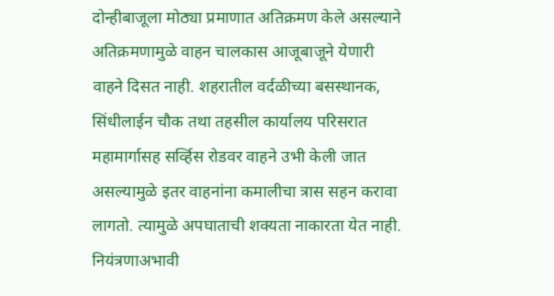दोन्हीबाजूला मोठ्या प्रमाणात अतिक्रमण केले असल्याने अतिक्रमणामुळे वाहन चालकास आजूबाजूने येणारी वाहने दिसत नाही. शहरातील वर्दळीच्या बसस्थानक, सिंधीलाईन चौक तथा तहसील कार्यालय परिसरात महामार्गासह सर्व्हिस रोडवर वाहने उभी केली जात असल्यामुळे इतर वाहनांना कमालीचा त्रास सहन करावा लागतो. त्यामुळे अपघाताची शक्यता नाकारता येत नाही. नियंत्रणाअभावी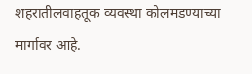शहरातीलवाहतूक व्यवस्था कोलमडण्याच्या मार्गावर आहे.